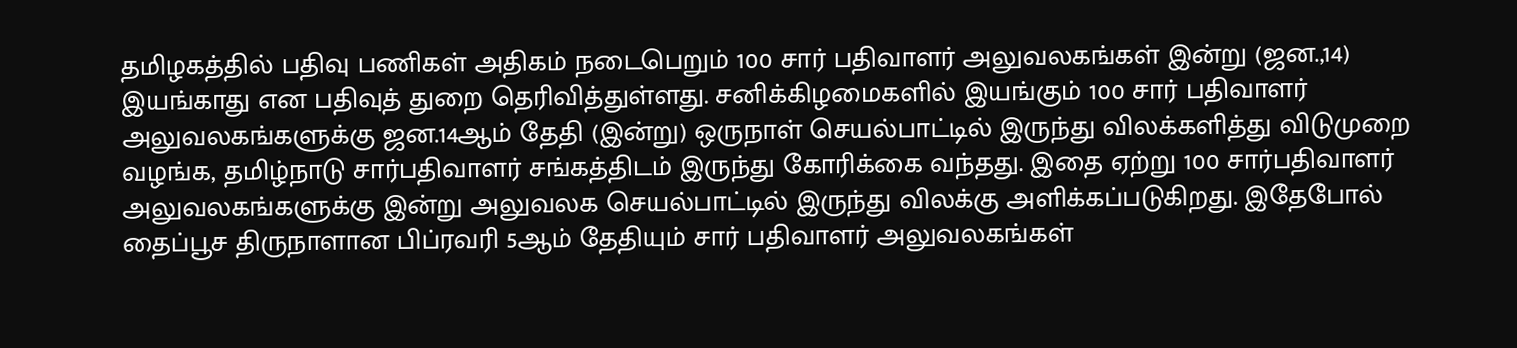தமிழகத்தில் பதிவு பணிகள் அதிகம் நடைபெறும் 100 சார் பதிவாளர் அலுவலகங்கள் இன்று (ஜன.,14) இயங்காது என பதிவுத் துறை தெரிவித்துள்ளது. சனிக்கிழமைகளில் இயங்கும் 100 சார் பதிவாளர் அலுவலகங்களுக்கு ஜன.14ஆம் தேதி (இன்று) ஒருநாள் செயல்பாட்டில் இருந்து விலக்களித்து விடுமுறை வழங்க, தமிழ்நாடு சார்பதிவாளர் சங்கத்திடம் இருந்து கோரிக்கை வந்தது. இதை ஏற்று 100 சார்பதிவாளர் அலுவலகங்களுக்கு இன்று அலுவலக செயல்பாட்டில் இருந்து விலக்கு அளிக்கப்படுகிறது. இதேபோல் தைப்பூச திருநாளான பிப்ரவரி 5ஆம் தேதியும் சார் பதிவாளர் அலுவலகங்கள்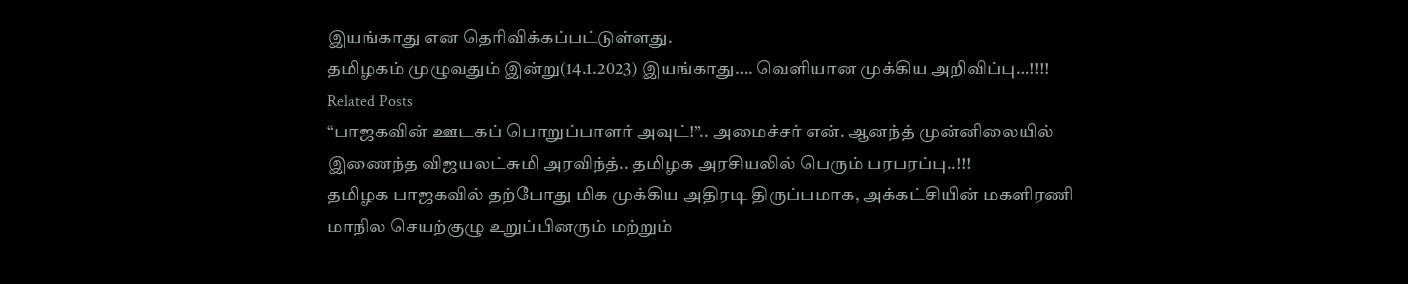இயங்காது என தெரிவிக்கப்பட்டுள்ளது.
தமிழகம் முழுவதும் இன்று(14.1.2023) இயங்காது…. வெளியான முக்கிய அறிவிப்பு…!!!!
Related Posts
“பாஜகவின் ஊடகப் பொறுப்பாளர் அவுட்!”.. அமைச்சர் என். ஆனந்த் முன்னிலையில் இணைந்த விஜயலட்சுமி அரவிந்த்.. தமிழக அரசியலில் பெரும் பரபரப்பு..!!!
தமிழக பாஜகவில் தற்போது மிக முக்கிய அதிரடி திருப்பமாக, அக்கட்சியின் மகளிரணி மாநில செயற்குழு உறுப்பினரும் மற்றும்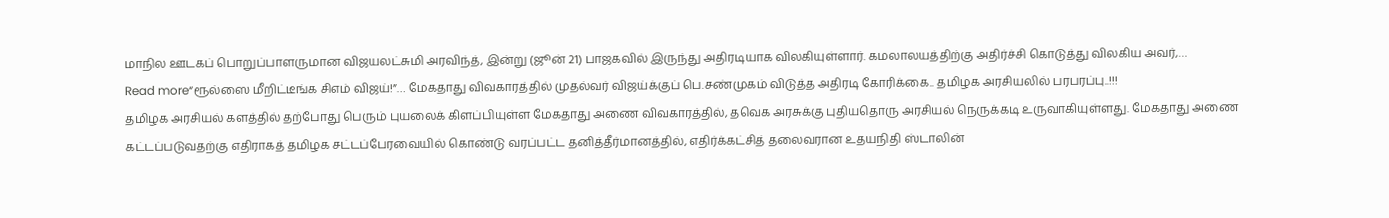மாநில ஊடகப் பொறுப்பாளருமான விஜயலட்சுமி அரவிந்த், இன்று (ஜூன் 21) பாஜகவில் இருந்து அதிரடியாக விலகியுள்ளார். கமலாலயத்திற்கு அதிர்ச்சி கொடுத்து விலகிய அவர்,…
Read more“ரூல்ஸை மீறிட்டீங்க சிஎம் விஜய்!”… மேகதாது விவகாரத்தில் முதல்வர் விஜய்க்குப் பெ.சண்முகம் விடுத்த அதிரடி கோரிக்கை.. தமிழக அரசியலில் பரபரப்பு..!!!
தமிழக அரசியல் களத்தில் தற்போது பெரும் புயலைக் கிளப்பியுள்ள மேகதாது அணை விவகாரத்தில், தவெக அரசுக்கு புதியதொரு அரசியல் நெருக்கடி உருவாகியுள்ளது. மேகதாது அணை கட்டப்படுவதற்கு எதிராகத் தமிழக சட்டப்பேரவையில் கொண்டு வரப்பட்ட தனித்தீர்மானத்தில், எதிர்க்கட்சித் தலைவரான உதயநிதி ஸ்டாலின்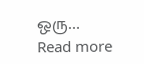ஒரு…
Read more